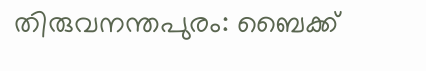തിരുവനന്തപുരം: ബൈക്ക്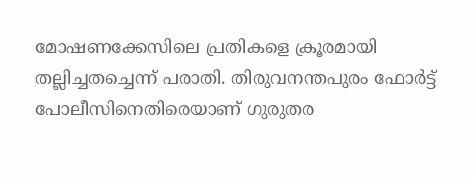മോഷണക്കേസിലെ പ്രതികളെ ക്രൂരമായി തല്ലിച്ചതച്ചെന്ന് പരാതി. തിരുവനന്തപുരം ഫോര്‍ട്ട് പോലീസിനെതിരെയാണ് ഗുരുതര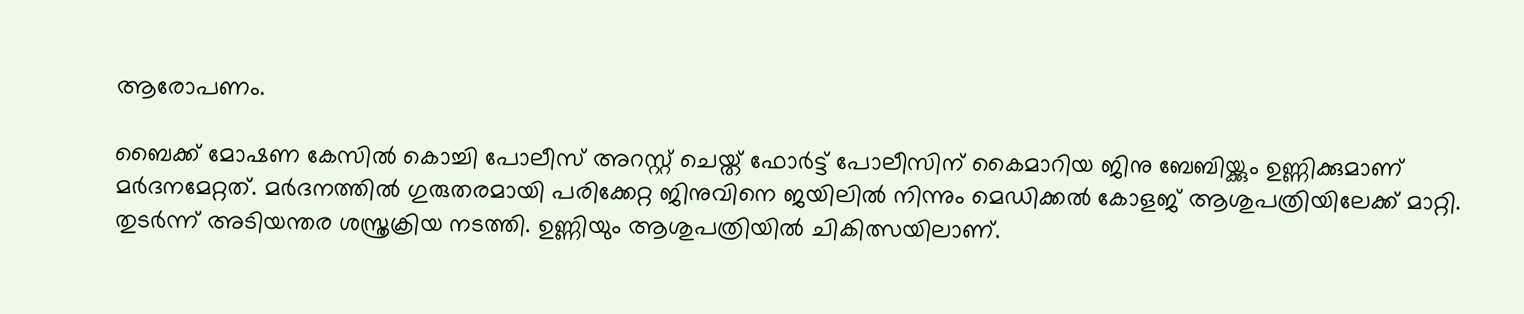ആരോപണം.

ബൈക്ക് മോഷണ കേസിൽ കൊച്ചി പോലീസ് അറസ്റ്റ് ചെയ്ത് ഫോര്‍ട്ട് പോലീസിന് കൈമാറിയ ജിനു ബേബിയ്ക്കും ഉണ്ണിക്കുമാണ് മര്‍ദനമേറ്റത്. മര്‍ദനത്തിൽ ഗുരുതരമായി പരിക്കേറ്റ ജിനുവിനെ ജയിലിൽ നിന്നും മെഡിക്കൽ കോളജ് ആശുപത്രിയിലേക്ക് മാറ്റി. തുടര്‍ന്ന് അടിയന്തര ശസ്ത്രക്രിയ നടത്തി. ഉണ്ണിയും ആശുപത്രിയിൽ ചികിത്സയിലാണ്.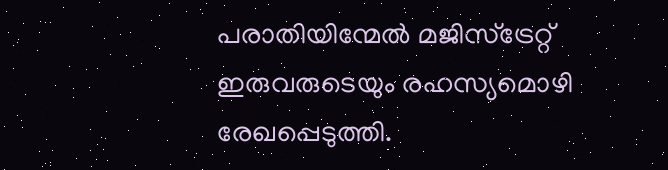പരാതിയിന്മേൽ മജിസ്ട്രേറ്റ് ഇരുവരുടെയും രഹസ്യമൊഴി രേഖപ്പെടുത്തി.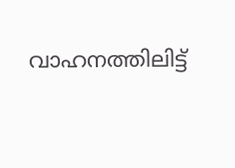വാഹനത്തിലിട്ട്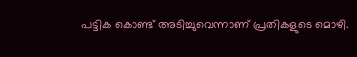പട്ടിക കൊണ്ട് അടിച്ചുവെന്നാണ് പ്രതികളുടെ മൊഴി.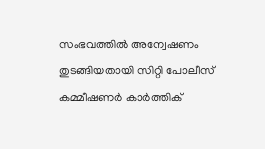സംഭവത്തിൽ അന്വേഷണം തുടങ്ങിയതായി സിറ്റി പോലീസ് കമ്മീഷണർ കാർത്തിക്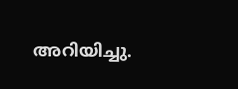അറിയിച്ചു.